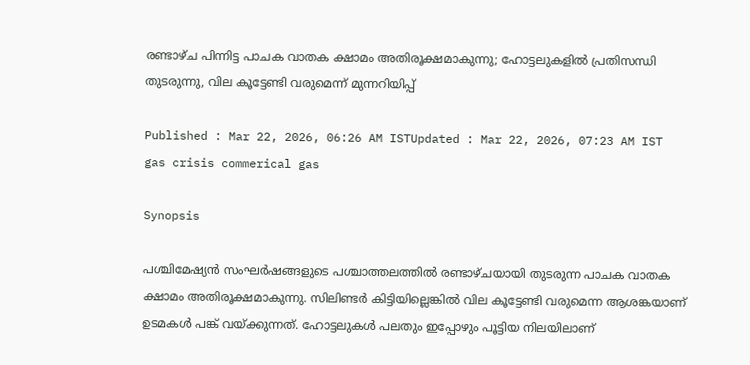രണ്ടാഴ്ച പിന്നിട്ട പാചക വാതക ക്ഷാമം അതിരൂക്ഷമാകുന്നു; ഹോട്ടലുകളിൽ പ്രതിസന്ധി തുടരുന്നു, വില കൂട്ടേണ്ടി വരുമെന്ന് മുന്നറിയിപ്പ്

Published : Mar 22, 2026, 06:26 AM ISTUpdated : Mar 22, 2026, 07:23 AM IST
gas crisis commerical gas

Synopsis

പശ്ചിമേഷ്യൻ സംഘർഷങ്ങളുടെ പശ്ചാത്തലത്തിൽ രണ്ടാഴ്ചയായി തുടരുന്ന പാചക വാതക ക്ഷാമം അതിരൂക്ഷമാകുന്നു. സിലിണ്ടർ കിട്ടിയില്ലെങ്കിൽ വില കൂട്ടേണ്ടി വരുമെന്ന ആശങ്കയാണ് ഉടമകൾ പങ്ക് വയ്ക്കുന്നത്. ഹോട്ടലുകള്‍ പലതും ഇപ്പോഴും പൂട്ടിയ നിലയിലാണ്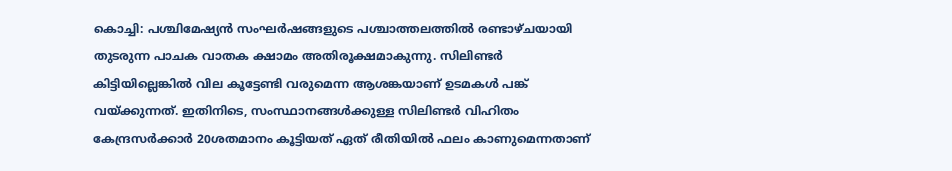കൊച്ചി: പശ്ചിമേഷ്യൻ സംഘർഷങ്ങളുടെ പശ്ചാത്തലത്തിൽ രണ്ടാഴ്ചയായി തുടരുന്ന പാചക വാതക ക്ഷാമം അതിരൂക്ഷമാകുന്നു. സിലിണ്ടർ കിട്ടിയില്ലെങ്കിൽ വില കൂട്ടേണ്ടി വരുമെന്ന ആശങ്കയാണ് ഉടമകൾ പങ്ക് വയ്ക്കുന്നത്. ഇതിനിടെ, സംസ്ഥാനങ്ങൾക്കുള്ള സിലിണ്ടർ വിഹിതം കേന്ദ്രസർക്കാർ 20ശതമാനം കൂട്ടിയത് ഏത് രീതിയിൽ ഫലം കാണുമെന്നതാണ്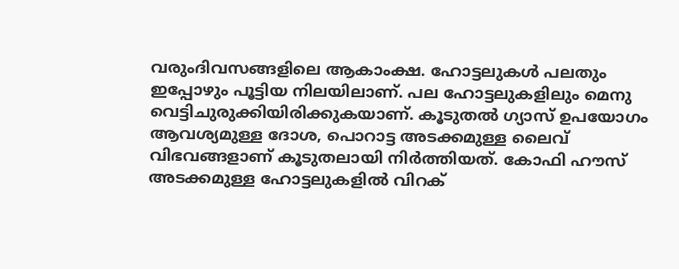വരുംദിവസങ്ങളിലെ ആകാംക്ഷ. ഹോട്ടലുകള്‍ പലതും ഇപ്പോഴും പൂട്ടിയ നിലയിലാണ്. പല ഹോട്ടലുകളിലും മെനു വെട്ടിചുരുക്കിയിരിക്കുകയാണ്. കൂടുതൽ ഗ്യാസ് ഉപയോഗം ആവശ്യമുള്ള ദോശ, പൊറാട്ട അടക്കമുള്ള ലൈവ് വിഭവങ്ങളാണ് കൂടുതലായി നിര്‍ത്തിയത്. കോഫി ഹൗസ് അടക്കമുള്ള ഹോട്ടലുകളിൽ വിറക്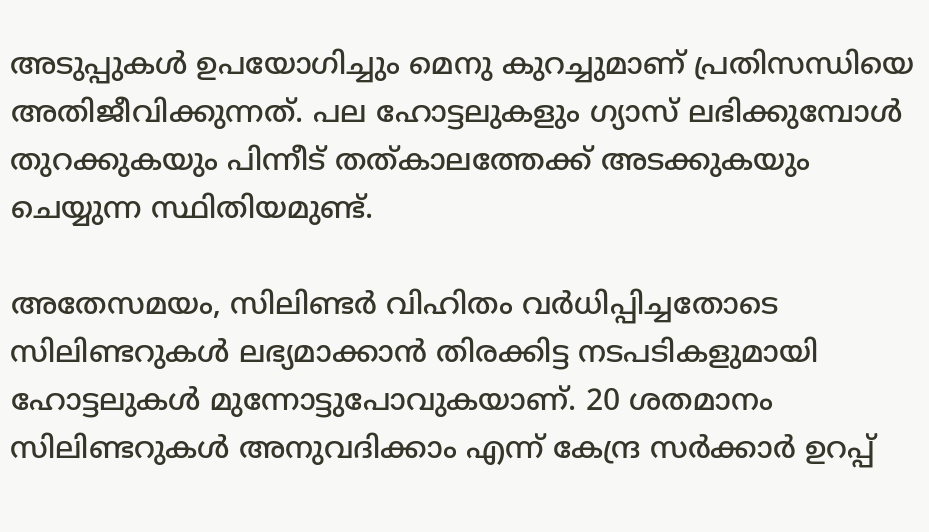അടുപ്പുകള്‍ ഉപയോഗിച്ചും മെനു കുറച്ചുമാണ് പ്രതിസന്ധിയെ അതിജീവിക്കുന്നത്. പല ഹോട്ടലുകളും ഗ്യാസ് ലഭിക്കുമ്പോള്‍ തുറക്കുകയും പിന്നീട് തത്കാലത്തേക്ക് അടക്കുകയും ചെയ്യുന്ന സ്ഥിതിയമുണ്ട്.

അതേസമയം, സിലിണ്ടര്‍ വിഹിതം വര്‍ധിപ്പിച്ചതോടെ സിലിണ്ടറുകൾ ലഭ്യമാക്കാൻ തിരക്കിട്ട നടപടികളുമായി ഹോട്ടലുകൾ മുന്നോട്ടുപോവുകയാണ്. 20 ശതമാനം സിലിണ്ടറുകൾ അനുവദിക്കാം എന്ന് കേന്ദ്ര സർക്കാർ ഉറപ്പ്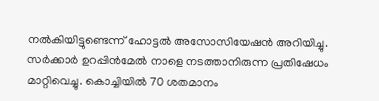നൽകിയിട്ടുണ്ടെന്ന് ഹോട്ടൽ അസോസിയേഷൻ അറിയിച്ചു. സർക്കാർ ഉറപ്പിൻമേൽ നാളെ നടത്താനിരുന്ന പ്രതിഷേധം മാറ്റിവെച്ചു. കൊച്ചിയിൽ 70 ശതമാനം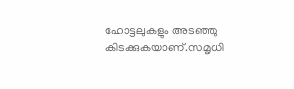ഹോട്ടലുകളും അടഞ്ഞു കിടക്കുകയാണ്.സമൃധി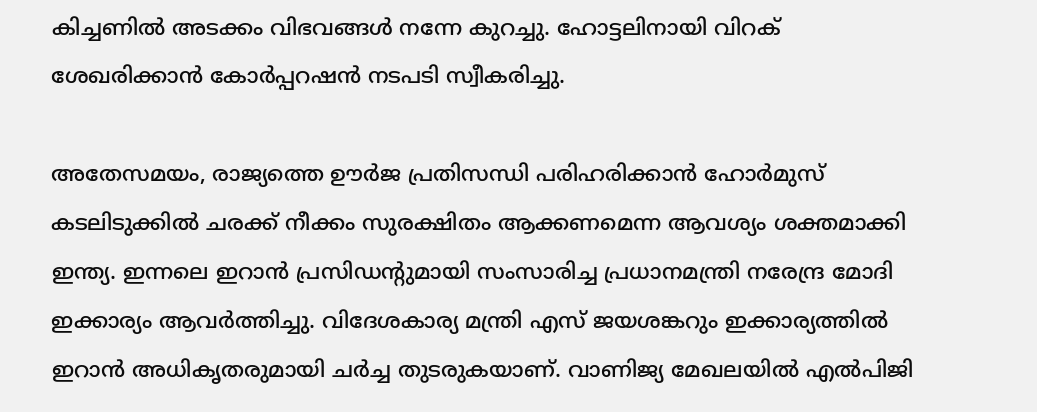കിച്ചണിൽ അടക്കം വിഭവങ്ങൾ നന്നേ കുറച്ചു. ഹോട്ടലിനായി വിറക് ശേഖരിക്കാൻ കോർപ്പറഷൻ നടപടി സ്വീകരിച്ചു.

അതേസമയം, രാജ്യത്തെ ഊർജ പ്രതിസന്ധി പരിഹരിക്കാൻ ഹോർമുസ് കടലിടുക്കിൽ ചരക്ക് നീക്കം സുരക്ഷിതം ആക്കണമെന്ന ആവശ്യം ശക്തമാക്കി ഇന്ത്യ. ഇന്നലെ ഇറാൻ പ്രസിഡന്‍റുമായി സംസാരിച്ച പ്രധാനമന്ത്രി നരേന്ദ്ര മോദി ഇക്കാര്യം ആവർത്തിച്ചു. വിദേശകാര്യ മന്ത്രി എസ് ജയശങ്കറും ഇക്കാര്യത്തിൽ ഇറാൻ അധികൃതരുമായി ചർച്ച തുടരുകയാണ്. വാണിജ്യ മേഖലയിൽ എൽപിജി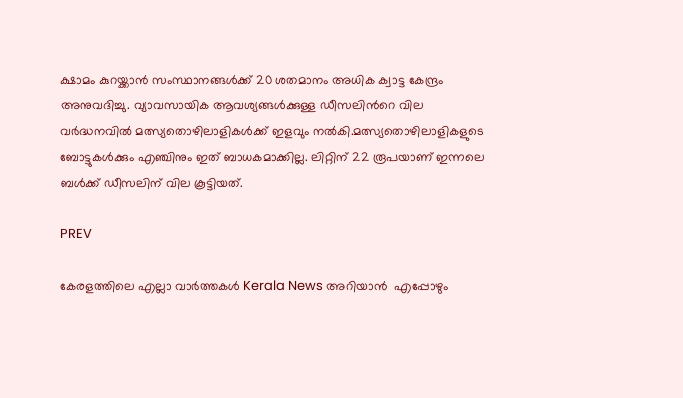ക്ഷാമം കുറയ്ക്കാൻ സംസ്ഥാനങ്ങൾക്ക് 20 ശതമാനം അധിക ക്വാട്ട കേന്ദ്രം അനുവദിച്ചു. വ്യാവസായിക ആവശ്യങ്ങൾക്കുള്ള ഡീസലിന്‍റെ വില വർദ്ധനവിൽ മത്സ്യതൊഴിലാളികൾക്ക് ഇളവും നൽകി.മത്സ്യതൊഴിലാളികളുടെ ബോട്ടുകൾക്കും എഞ്ചിനും ഇത് ബാധകമാക്കില്ല. ലിറ്റിന് 22 രൂപയാണ് ഇന്നലെ ബൾക്ക് ഡീസലിന് വില കൂട്ടിയത്.

PREV

കേരളത്തിലെ എല്ലാ വാർത്തകൾ Kerala News അറിയാൻ  എപ്പോഴും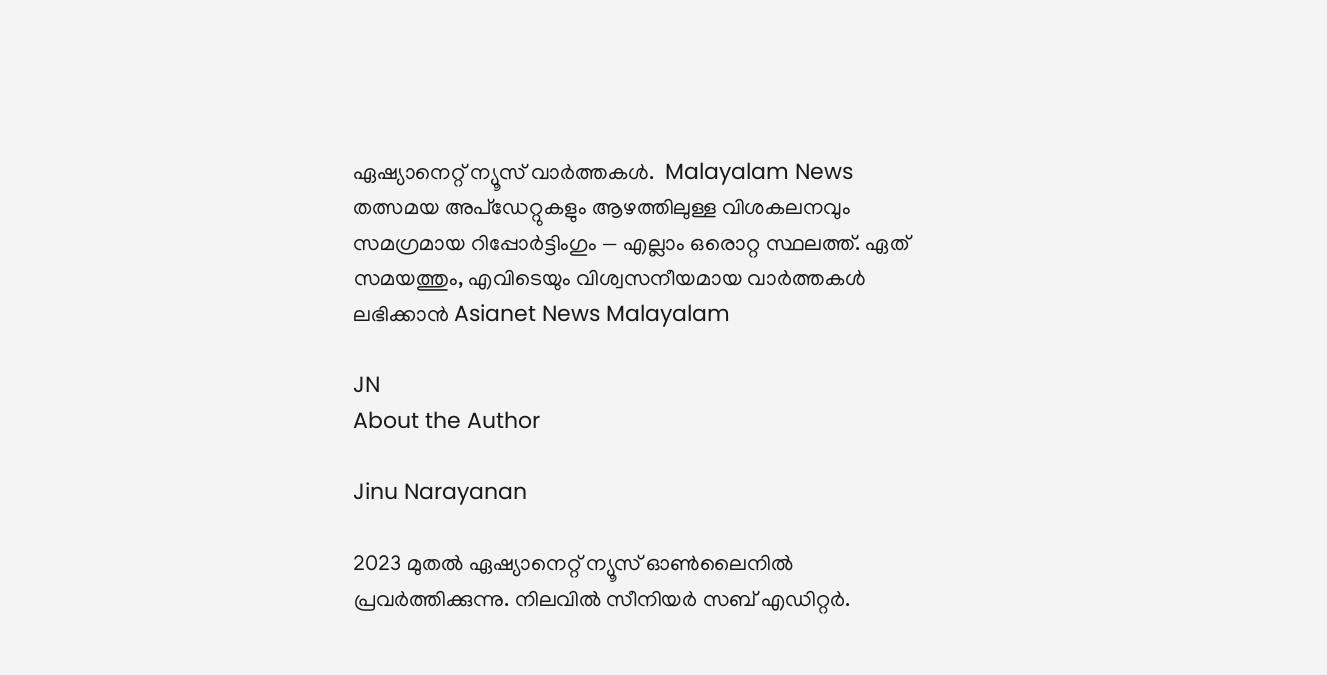ഏഷ്യാനെറ്റ് ന്യൂസ് വാർത്തകൾ.  Malayalam News   തത്സമയ അപ്‌ഡേറ്റുകളും ആഴത്തിലുള്ള വിശകലനവും സമഗ്രമായ റിപ്പോർട്ടിംഗും — എല്ലാം ഒരൊറ്റ സ്ഥലത്ത്. ഏത് സമയത്തും, എവിടെയും വിശ്വസനീയമായ വാർത്തകൾ ലഭിക്കാൻ Asianet News Malayalam

JN
About the Author

Jinu Narayanan

2023 മുതൽ ഏഷ്യാനെറ്റ് ന്യൂസ് ഓണ്‍ലൈനിൽ പ്രവര്‍ത്തിക്കുന്നു. നിലവിൽ സീനിയര്‍ സബ് എഡിറ്റര്‍.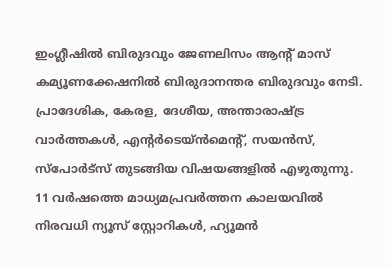ഇംഗ്ലീഷിൽ ബിരുദവും ജേണലിസം ആന്‍റ് മാസ് കമ്യൂണക്കേഷനിൽ ബിരുദാനന്തര ബിരുദവും നേടി. പ്രാദേശിക, കേരള, ദേശീയ, അന്താരാഷ്ട്ര വാര്‍ത്തകള്‍, എന്റർടെയ്ൻമെൻ്റ്, സയൻസ്, സ്പോര്‍ട്സ് തുടങ്ങിയ വിഷയങ്ങളിൽ എഴുതുന്നു. 11 വര്‍ഷത്തെ മാധ്യമപ്രവര്‍ത്തന കാലയവിൽ നിരവധി ന്യൂസ് സ്റ്റോറികള്‍, ഹ്യൂമൻ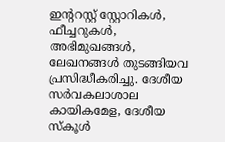ഇന്‍ററസ്റ്റ് സ്റ്റോറികള്‍, ഫീച്ചറുകള്‍, അഭിമുഖങ്ങള്‍, ലേഖനങ്ങള്‍ തുടങ്ങിയവ പ്രസിദ്ധീകരിച്ചു. ദേശീയ സര്‍വകലാശാല കായികമേള, ദേശീയ സ്കൂള്‍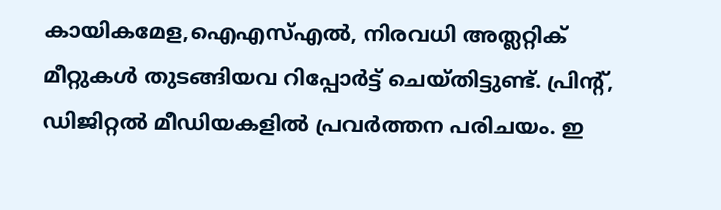കായികമേള,ഐഎസ്എൽ, നിരവധി അത്ലറ്റിക് മീറ്റുകള്‍ തുടങ്ങിയവ റിപ്പോര്‍ട്ട് ചെയ്തിട്ടുണ്ട്. പ്രിന്‍റ്, ഡിജിറ്റൽ മീഡിയകളിൽ പ്രവര്‍ത്തന പരിചയം. ഇ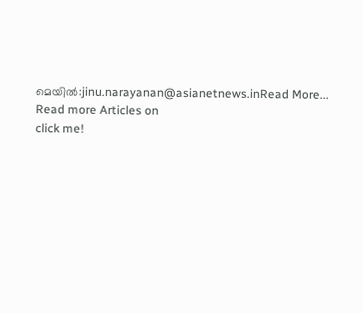മെയിൽ:jinu.narayanan@asianetnews.inRead More...
Read more Articles on
click me!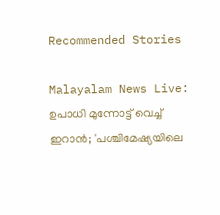Recommended Stories

Malayalam News Live: ഉപാധി മുന്നോട്ട് വെച്ച് ഇറാൻ; 'പശ്ചിമേഷ്യയിലെ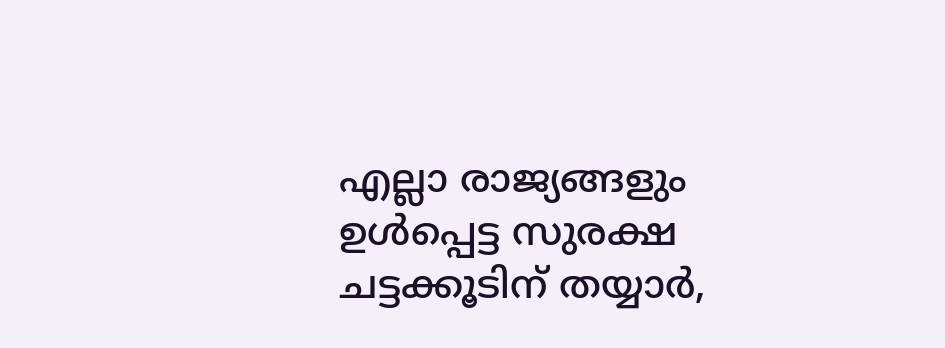എല്ലാ രാജ്യങ്ങളും ഉള്‍പ്പെട്ട സുരക്ഷ ചട്ടക്കൂടിന് തയ്യാര്‍,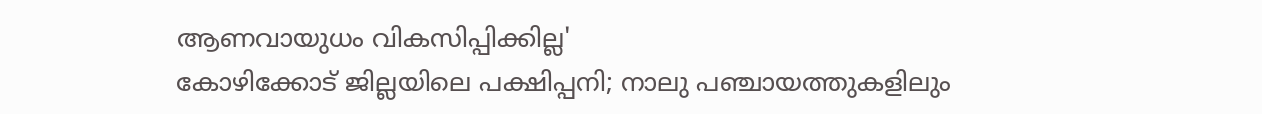ആണവായുധം വികസിപ്പിക്കില്ല'
കോഴിക്കോട് ജില്ലയിലെ പക്ഷിപ്പനി; നാലു പഞ്ചായത്തുകളിലും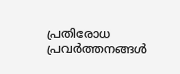പ്രതിരോധ പ്രവര്‍ത്തനങ്ങള്‍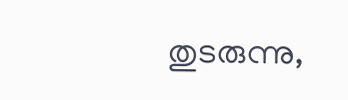തുടരുന്നു,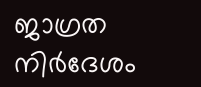ജാഗ്രത നിര്‍ദേശം